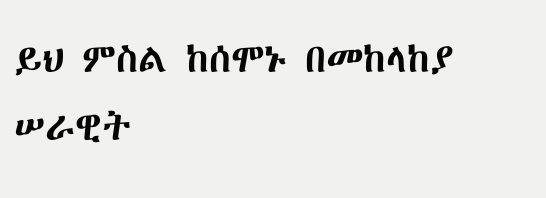ይህ ምስል ከሰሞኑ በመከላከያ ሠራዊት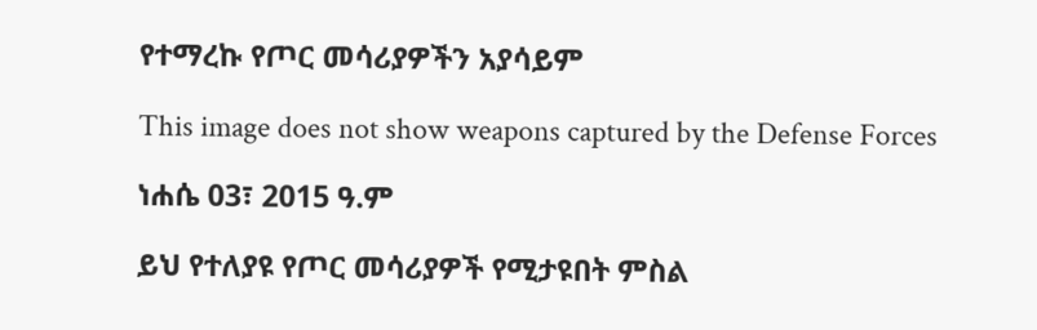የተማረኩ የጦር መሳሪያዎችን አያሳይም

This image does not show weapons captured by the Defense Forces

ነሐሴ 03፣ 2015 ዓ.ም

ይህ የተለያዩ የጦር መሳሪያዎች የሚታዩበት ምስል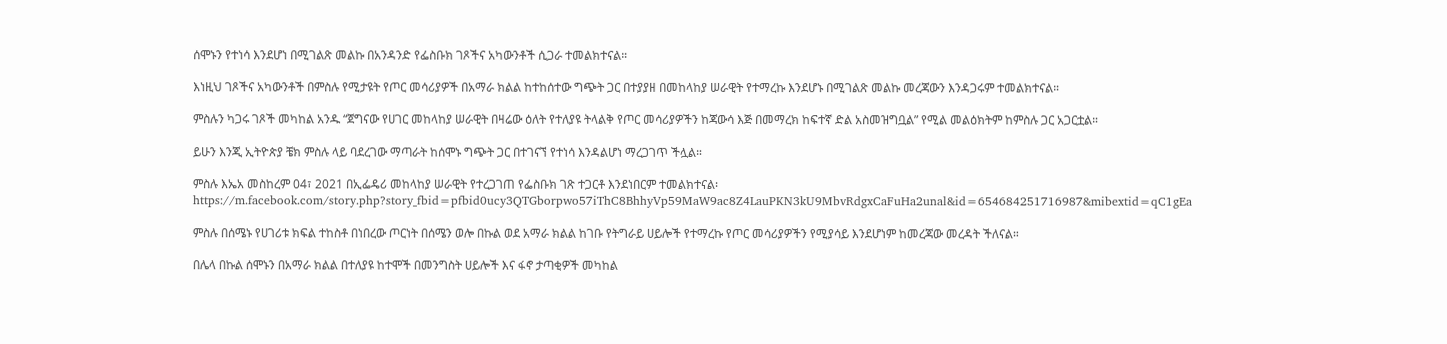ሰሞኑን የተነሳ እንደሆነ በሚገልጽ መልኩ በአንዳንድ የፌስቡክ ገጾችና አካውንቶች ሲጋራ ተመልክተናል።

እነዚህ ገጾችና አካውንቶች በምስሉ የሚታዩት የጦር መሳሪያዎች በአማራ ክልል ከተከሰተው ግጭት ጋር በተያያዘ በመከላከያ ሠራዊት የተማረኩ እንደሆኑ በሚገልጽ መልኩ መረጃውን እንዳጋሩም ተመልክተናል።

ምስሉን ካጋሩ ገጾች መካከል አንዱ “ጀግናው የሀገር መከላከያ ሠራዊት በዛሬው ዕለት የተለያዩ ትላልቅ የጦር መሳሪያዎችን ከጃውሳ እጅ በመማረክ ከፍተኛ ድል አስመዝግቧል” የሚል መልዕክትም ከምስሉ ጋር አጋርቷል።

ይሁን እንጂ ኢትዮጵያ ቼክ ምስሉ ላይ ባደረገው ማጣራት ከሰሞኑ ግጭት ጋር በተገናኘ የተነሳ እንዳልሆነ ማረጋገጥ ችሏል።

ምስሉ እኤአ መስከረም 04፣ 2021 በኢፌዴሪ መከላከያ ሠራዊት የተረጋገጠ የፌስቡክ ገጽ ተጋርቶ እንደነበርም ተመልክተናል፡ https://m.facebook.com/story.php?story_fbid=pfbid0ucy3QTGborpwo57iThC8BhhyVp59MaW9ac8Z4LauPKN3kU9MbvRdgxCaFuHa2unal&id=654684251716987&mibextid=qC1gEa

ምስሉ በሰሜኑ የሀገሪቱ ክፍል ተከስቶ በነበረው ጦርነት በሰሜን ወሎ በኩል ወደ አማራ ክልል ከገቡ የትግራይ ሀይሎች የተማረኩ የጦር መሳሪያዎችን የሚያሳይ እንደሆነም ከመረጃው መረዳት ችለናል።

በሌላ በኩል ሰሞኑን በአማራ ክልል በተለያዩ ከተሞች በመንግስት ሀይሎች እና ፋኖ ታጣቂዎች መካከል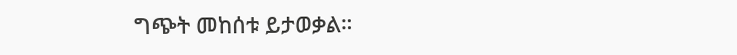ግጭት መከሰቱ ይታወቃል።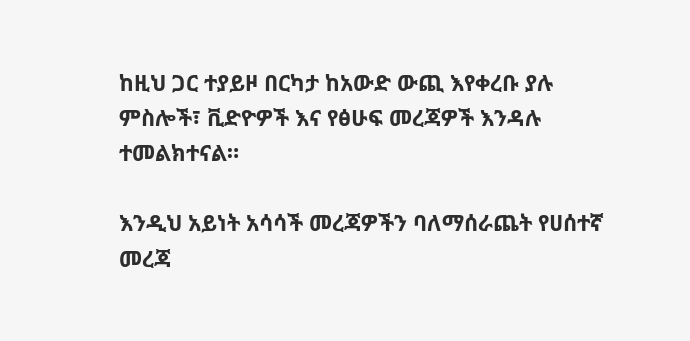ከዚህ ጋር ተያይዞ በርካታ ከአውድ ውጪ እየቀረቡ ያሉ ምስሎች፣ ቪድዮዎች እና የፅሁፍ መረጃዎች እንዳሉ ተመልክተናል።

እንዲህ አይነት አሳሳች መረጃዎችን ባለማሰራጨት የሀሰተኛ መረጃ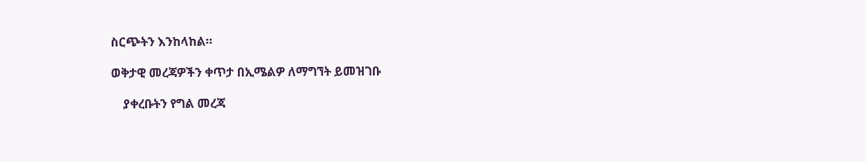ስርጭትን እንከላከል።

ወቅታዊ መረጃዎችን ቀጥታ በኢሜልዎ ለማግኘት ይመዝገቡ

    ያቀረቡትን የግል መረጃ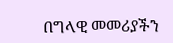በግላዊ መመሪያችን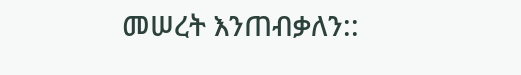መሠረት እንጠብቃለን::